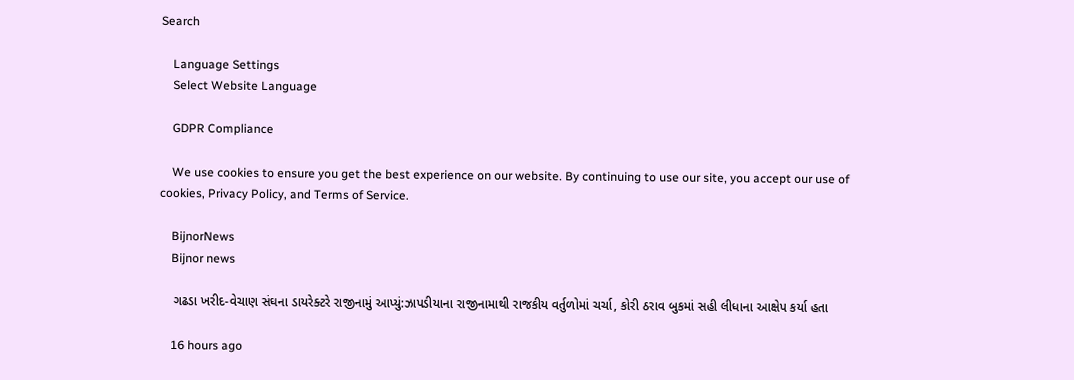Search

    Language Settings
    Select Website Language

    GDPR Compliance

    We use cookies to ensure you get the best experience on our website. By continuing to use our site, you accept our use of cookies, Privacy Policy, and Terms of Service.

    BijnorNews
    Bijnor news

    ગઢડા ખરીદ-વેચાણ સંઘના ડાયરેક્ટરે રાજીનામું આપ્યું:ઝાપડીયાના રાજીનામાથી રાજકીય વર્તુળોમાં ચર્ચા, કોરી ઠરાવ બુકમાં સહી લીધાના આક્ષેપ કર્યા હતા

    16 hours ago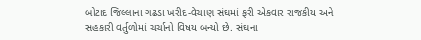બોટાદ જિલ્લાના ગઢડા ખરીદ-વેચાણ સંઘમાં ફરી એકવાર રાજકીય અને સહકારી વર્તુળોમાં ચર્ચાનો વિષય બન્યો છે. સંઘના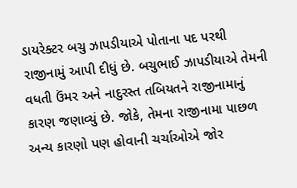ડાયરેક્ટર બચુ ઝાપડીયાએ પોતાના પદ પરથી રાજીનામું આપી દીધું છે. બચુભાઈ ઝાપડીયાએ તેમની વધતી ઉંમર અને નાદુરસ્ત તબિયતને રાજીનામાનું કારણ જણાવ્યું છે. જોકે, તેમના રાજીનામા પાછળ અન્ય કારણો પણ હોવાની ચર્ચાઓએ જોર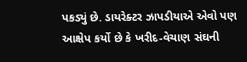પકડ્યું છે. ડાયરેક્ટર ઝાપડીયાએ એવો પણ આક્ષેપ કર્યો છે કે ખરીદ-વેચાણ સંઘની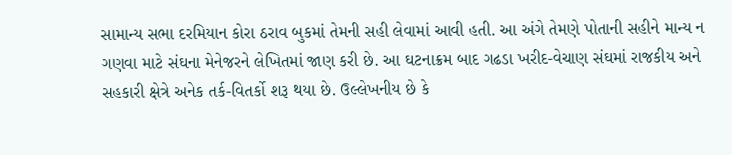સામાન્ય સભા દરમિયાન કોરા ઠરાવ બુકમાં તેમની સહી લેવામાં આવી હતી. આ અંગે તેમણે પોતાની સહીને માન્ય ન ગણવા માટે સંઘના મેનેજરને લેખિતમાં જાણ કરી છે. આ ઘટનાક્રમ બાદ ગઢડા ખરીદ-વેચાણ સંઘમાં રાજકીય અને સહકારી ક્ષેત્રે અનેક તર્ક-વિતર્કો શરૂ થયા છે. ઉલ્લેખનીય છે કે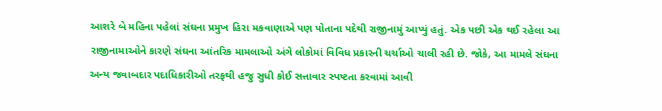આશરે બે મહિના પહેલાં સંઘના પ્રમુખ હિરા મકવાણાએ પણ પોતાના પદેથી રાજીનામું આપ્યું હતું. એક પછી એક થઈ રહેલા આ રાજીનામાઓને કારણે સંઘના આંતરિક મામલાઓ અંગે લોકોમાં વિવિધ પ્રકારની ચર્ચાઓ ચાલી રહી છે. જોકે, આ મામલે સંઘના અન્ય જવાબદાર પદાધિકારીઓ તરફથી હજુ સુધી કોઈ સત્તાવાર સ્પષ્ટતા કરવામાં આવી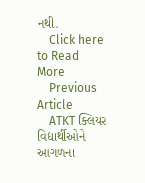નથી.
    Click here to Read More
    Previous Article
    ATKT ક્લિયર વિદ્યાર્થીઓને આગળના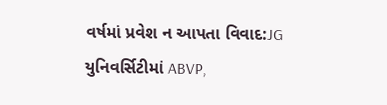વર્ષમાં પ્રવેશ ન આપતા વિવાદ:JG યુનિવર્સિટીમાં ABVP,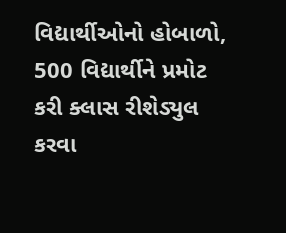વિદ્યાર્થીઓનો હોબાળો, 500 વિદ્યાર્થીને પ્રમોટ કરી ક્લાસ રીશેડ્યુલ કરવા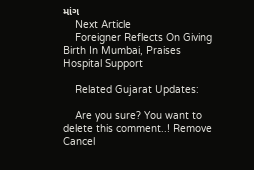માંગ
    Next Article
    Foreigner Reflects On Giving Birth In Mumbai, Praises Hospital Support

    Related Gujarat Updates:

    Are you sure? You want to delete this comment..! Remove Cancel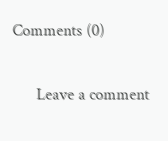Comments (0)

      Leave a comment